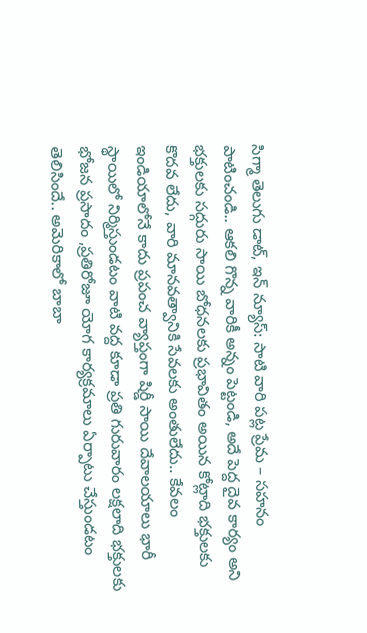సిగ్మా తెలుగు డాట్, ఇన్ న్యూస్: సాటి వారి పట్ల ప్రేమ – సహనం పాటించండి.. ఆకలి గొన్న వారికీ అన్నం పెట్టండి, అదే పెద్ద దైవ కార్యం అని భక్తులకు సద్గురు సాయి బోధనలకు ప్రభావితం అయిన కోట్లాది భక్తులకు కొదవ లేదు, వారి మానవత్వానికి సేవలకు అంతులేదు.. కేవలం ఇండియాలోనే కాదు ప్రపంచ వ్యాప్తంగా షిర్డీ సాయి దేవాలయాలు భారీ స్థాయిలో నిర్మిస్తుండటం వాటి వద్ద కూడా ప్రతి గురువారం లక్షలాది భక్తులకు భోజన ప్రసాదం ,ప్రతిరోజూ యోగ కార్యక్రమాలు ఏర్పాటు చేస్తుండటం తెలిసిందే.. అమెరికాలో బాబా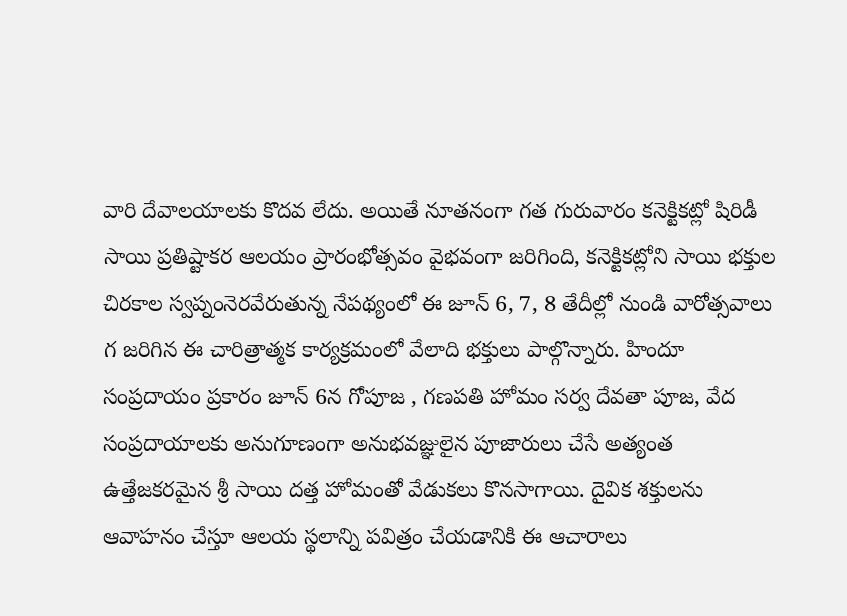వారి దేవాలయాలకు కొదవ లేదు. అయితే నూతనంగా గత గురువారం కనెక్టికట్లో షిరిడీ సాయి ప్రతిష్టాకర ఆలయం ప్రారంభోత్సవం వైభవంగా జరిగింది, కనెక్టికట్లోని సాయి భక్తుల చిరకాల స్వప్నంనెరవేరుతున్న నేపథ్యంలో ఈ జూన్ 6, 7, 8 తేదీల్లో నుండి వారోత్సవాలు గ జరిగిన ఈ చారిత్రాత్మక కార్యక్రమంలో వేలాది భక్తులు పాల్గొన్నారు. హిందూ సంప్రదాయం ప్రకారం జూన్ 6న గోపూజ , గణపతి హోమం సర్వ దేవతా పూజ, వేద సంప్రదాయాలకు అనుగూణంగా అనుభవజ్ఞులైన పూజారులు చేసే అత్యంత ఉత్తేజకరమైన శ్రీ సాయి దత్త హోమంతో వేడుకలు కొనసాగాయి. దైవిక శక్తులను ఆవాహనం చేస్తూ ఆలయ స్థలాన్ని పవిత్రం చేయడానికి ఈ ఆచారాలు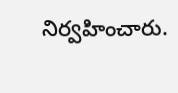నిర్వహించారు.